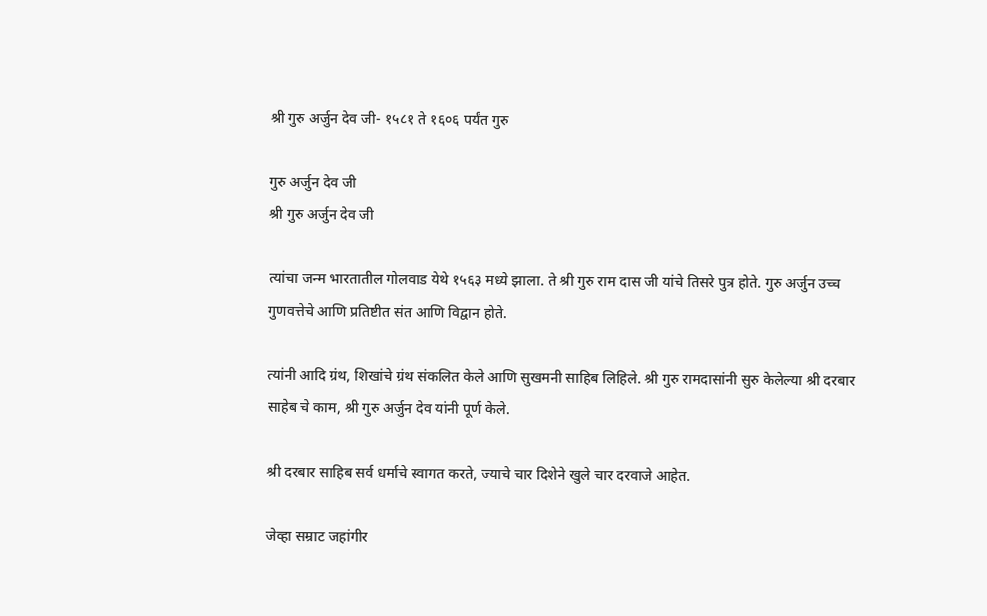श्री गुरु अर्जुन देव जी- १५८१ ते १६०६ पर्यंत गुरु

गुरु अर्जुन देव जी
श्री गुरु अर्जुन देव जी

त्यांचा जन्म भारतातील गोलवाड येथे १५६३ मध्ये झाला. ते श्री गुरु राम दास जी यांचे तिसरे पुत्र होते. गुरु अर्जुन उच्च गुणवत्तेचे आणि प्रतिष्टीत संत आणि विद्वान होते.

त्यांनी आदि ग्रंथ, शिखांचे ग्रंथ संकलित केले आणि सुखमनी साहिब लिहिले. श्री गुरु रामदासांनी सुरु केलेल्या श्री दरबार साहेब चे काम, श्री गुरु अर्जुन देव यांनी पूर्ण केले.

श्री दरबार साहिब सर्व धर्माचे स्वागत करते, ज्याचे चार दिशेने खुले चार दरवाजे आहेत.

जेव्हा सम्राट जहांगीर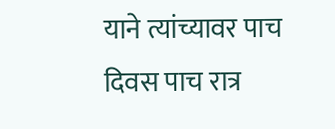याने त्यांच्यावर पाच दिवस पाच रात्र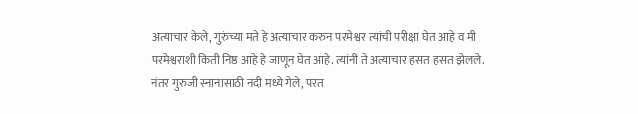अत्याचार केले, गुरुंच्या मते हे अत्याचार करुन परमेश्वर त्यांची परीक्षा घेत आहे व मी परमेश्वराशी किती निष्ठ आहे हे जाणून घेत आहे. त्यांनी ते अत्याचार हसत हसत झेलले. नंतर गुरुजी स्नानासाठी नदी मध्ये गेले, परत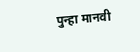पुन्हा मानवी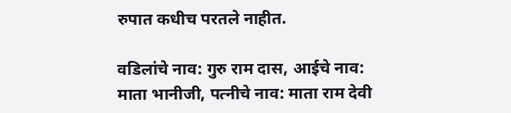रुपात कधीच परतले नाहीत.

वडिलांचे नाव: गुरु राम दास, आईचे नाव: माता भानीजी, पत्नीचे नाव: माता राम देवी